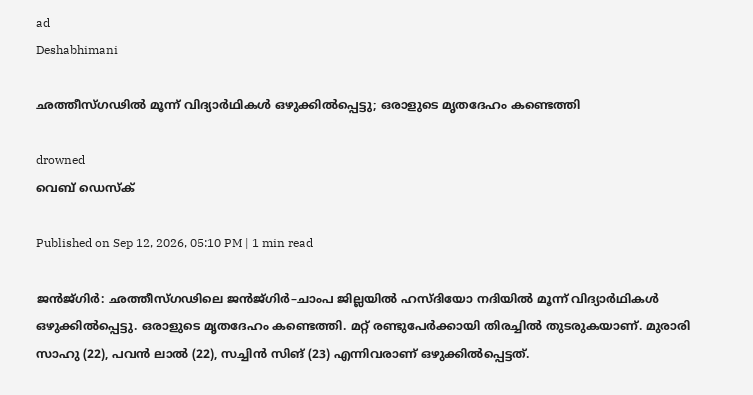ad
Deshabhimani

ഛത്തീസ്ഗഢില്‍ മൂന്ന് വിദ്യാർഥികൾ ഒഴുക്കിൽപ്പെട്ടു; ഒരാളുടെ മൃതദേഹം കണ്ടെത്തി

drowned
വെബ് ഡെസ്ക്

Published on Sep 12, 2026, 05:10 PM | 1 min read

ജൻജ്ഗിർ: ഛത്തീസ്ഗഢിലെ ജൻജ്ഗിർ–ചാംപ ജില്ലയിൽ ഹസ്ദിയോ നദിയിൽ മൂന്ന് വിദ്യാർഥികൾ ഒഴുക്കിൽപ്പെട്ടു. ഒരാളുടെ മൃതദേഹം കണ്ടെത്തി. മറ്റ് രണ്ടുപേർക്കായി തിരച്ചിൽ തുടരുകയാണ്. മുരാരി സാഹു (22), പവൻ ലാൽ (22), സച്ചിൻ സിങ് (23) എന്നിവരാണ് ഒഴുക്കിൽപ്പെട്ടത്.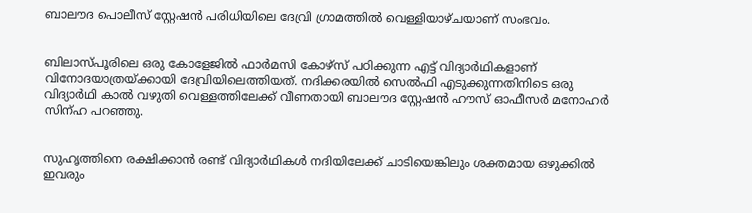ബാലൗദ പൊലീസ് സ്റ്റേഷൻ പരിധിയിലെ ദേവ്രി ഗ്രാമത്തിൽ വെള്ളിയാഴ്ചയാണ് സംഭവം.


ബിലാസ്പൂരിലെ ഒരു കോളേജിൽ ഫാർമസി കോഴ്സ് പഠിക്കുന്ന എട്ട് വിദ്യാർഥികളാണ് വിനോദയാത്രയ്ക്കായി ദേവ്രിയിലെത്തിയത്. നദിക്കരയിൽ സെൽഫി എടുക്കുന്നതിനിടെ ഒരു വിദ്യാർഥി കാൽ വഴുതി വെള്ളത്തിലേക്ക് വീണതായി ബാലൗദ സ്റ്റേഷൻ ഹൗസ് ഓഫീസർ മനോഹർ സിന്ഹ പറഞ്ഞു.


സുഹൃത്തിനെ രക്ഷിക്കാൻ രണ്ട് വിദ്യാർഥികൾ നദിയിലേക്ക് ചാടിയെങ്കിലും ശക്തമായ ഒഴുക്കിൽ ഇവരും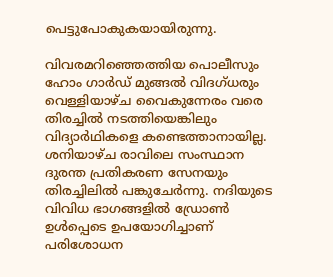പെട്ടുപോകുകയായിരുന്നു.

വിവരമറിഞ്ഞെത്തിയ പൊലീസും ഹോം ഗാർഡ് മുങ്ങൽ വിദഗ്ധരും വെള്ളിയാഴ്ച വൈകുന്നേരം വരെ തിരച്ചിൽ നടത്തിയെങ്കിലും വിദ്യാർഥികളെ കണ്ടെത്താനായില്ല. ശനിയാഴ്ച രാവിലെ സംസ്ഥാന ദുരന്ത പ്രതികരണ സേനയും തിരച്ചിലിൽ പങ്കുചേർന്നു. നദിയുടെ വിവിധ ഭാഗങ്ങളിൽ ഡ്രോൺ ഉൾപ്പെടെ ഉപയോഗിച്ചാണ് പരിശോധന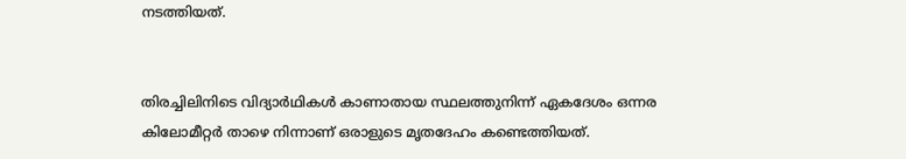നടത്തിയത്.


തിരച്ചിലിനിടെ വിദ്യാർഥികൾ കാണാതായ സ്ഥലത്തുനിന്ന് ഏകദേശം ഒന്നര കിലോമീറ്റർ താഴെ നിന്നാണ് ഒരാളുടെ മൃതദേഹം കണ്ടെത്തിയത്.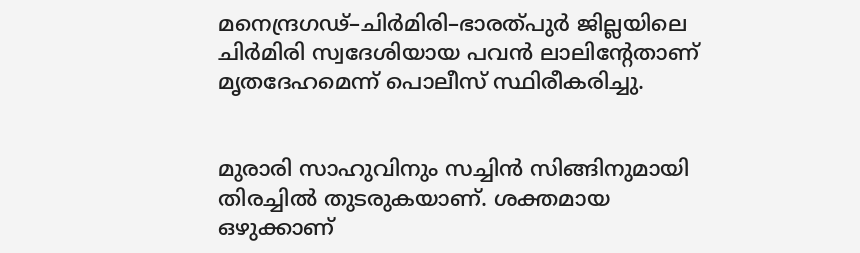മനെന്ദ്രഗഢ്–ചിർമിരി–ഭാരത്പുർ ജില്ലയിലെ ചിർമിരി സ്വദേശിയായ പവൻ ലാലിന്റേതാണ് മൃതദേഹമെന്ന് പൊലീസ് സ്ഥിരീകരിച്ചു.


മുരാരി സാഹുവിനും സച്ചിൻ സിങ്ങിനുമായി തിരച്ചിൽ തുടരുകയാണ്. ശക്തമായ ഒഴുക്കാണ്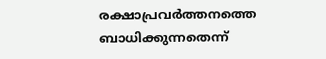രക്ഷാപ്രവർത്തനത്തെ ബാധിക്കുന്നതെന്ന്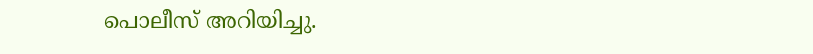പൊലീസ് അറിയിച്ചു.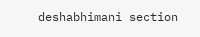deshabhimani section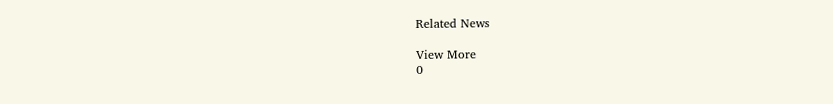Related News

View More
0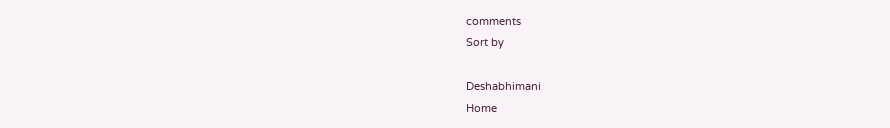comments
Sort by

Deshabhimani
Home